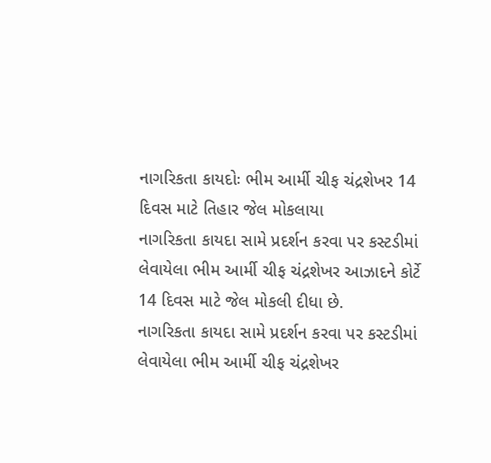નાગરિકતા કાયદોઃ ભીમ આર્મી ચીફ ચંદ્રશેખર 14 દિવસ માટે તિહાર જેલ મોકલાયા
નાગરિકતા કાયદા સામે પ્રદર્શન કરવા પર કસ્ટડીમાં લેવાયેલા ભીમ આર્મી ચીફ ચંદ્રશેખર આઝાદને કોર્ટે 14 દિવસ માટે જેલ મોકલી દીધા છે.
નાગરિકતા કાયદા સામે પ્રદર્શન કરવા પર કસ્ટડીમાં લેવાયેલા ભીમ આર્મી ચીફ ચંદ્રશેખર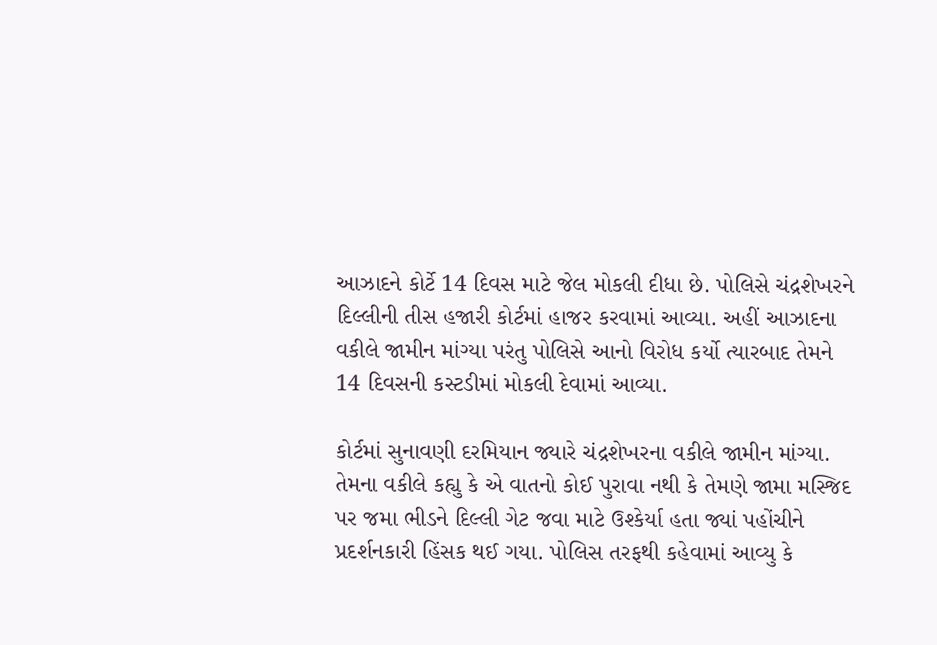આઝાદને કોર્ટે 14 દિવસ માટે જેલ મોકલી દીધા છે. પોલિસે ચંદ્રશેખરને દિલ્લીની તીસ હજારી કોર્ટમાં હાજર કરવામાં આવ્યા. અહીં આઝાદના વકીલે જામીન માંગ્યા પરંતુ પોલિસે આનો વિરોધ કર્યો ત્યારબાદ તેમને 14 દિવસની કસ્ટડીમાં મોકલી દેવામાં આવ્યા.

કોર્ટમાં સુનાવણી દરમિયાન જ્યારે ચંદ્રશેખરના વકીલે જામીન માંગ્યા. તેમના વકીલે કહ્યુ કે એ વાતનો કોઈ પુરાવા નથી કે તેમણે જામા મસ્જિદ પર જમા ભીડને દિલ્લી ગેટ જવા માટે ઉશ્કેર્યા હતા જ્યાં પહોંચીને પ્રદર્શનકારી હિંસક થઈ ગયા. પોલિસ તરફથી કહેવામાં આવ્યુ કે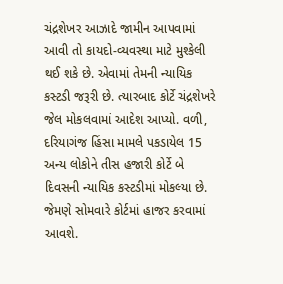ચંદ્રશેખર આઝાદે જામીન આપવામાં આવી તો કાયદો-વ્યવસ્થા માટે મુશ્કેલી થઈ શકે છે. એવામાં તેમની ન્યાયિક કસ્ટડી જરૂરી છે. ત્યારબાદ કોર્ટે ચંદ્રશેખરે જેલ મોકલવામાં આદેશ આપ્યો. વળી, દરિયાગંજ હિંસા મામલે પકડાયેલ 15 અન્ય લોકોને તીસ હજારી કોર્ટે બે દિવસની ન્યાયિક કસ્ટડીમાં મોકલ્યા છે. જેમણે સોમવારે કોર્ટમાં હાજર કરવામાં આવશે.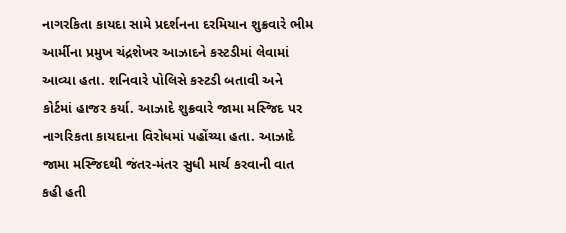નાગરકિતા કાયદા સામે પ્રદર્શનના દરમિયાન શુક્રવારે ભીમ આર્મીના પ્રમુખ ચંદ્રશેખર આઝાદને કસ્ટડીમાં લેવામાં આવ્યા હતા. શનિવારે પોલિસે કસ્ટડી બતાવી અને કોર્ટમાં હાજર કર્યા. આઝાદે શુક્રવારે જામા મસ્જિદ પર નાગરિકતા કાયદાના વિરોધમાં પહોંચ્યા હતા. આઝાદે જામા મસ્જિદથી જંતર-મંતર સુધી માર્ચ કરવાની વાત કહી હતી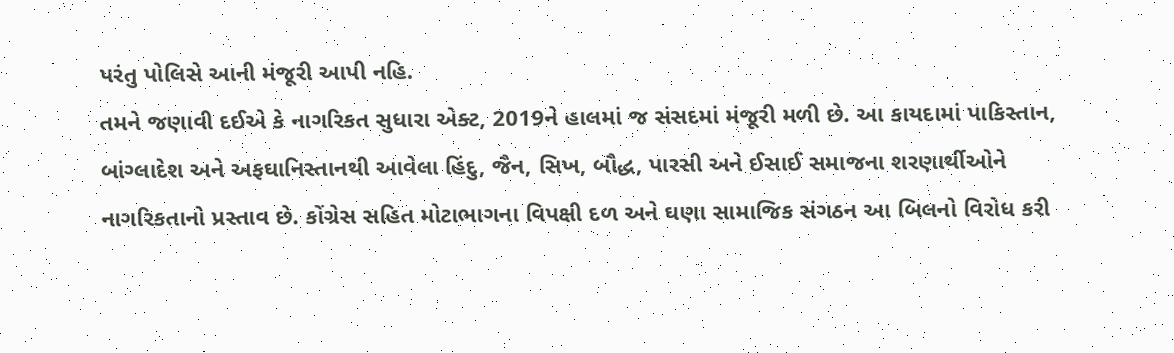પરંતુ પોલિસે આની મંજૂરી આપી નહિ.
તમને જણાવી દઈએ કે નાગરિકત સુધારા એક્ટ, 2019ને હાલમાં જ સંસદમાં મંજૂરી મળી છે. આ કાયદામાં પાકિસ્તાન, બાંગ્લાદેશ અને અફઘાનિસ્તાનથી આવેલા હિંદુ, જૈન, સિખ, બૌદ્ધ, પારસી અને ઈસાઈ સમાજના શરણાર્થીઓને નાગરિકતાનો પ્રસ્તાવ છે. કોંગ્રેસ સહિત મોટાભાગના વિપક્ષી દળ અને ઘણા સામાજિક સંગઠન આ બિલનો વિરોધ કરી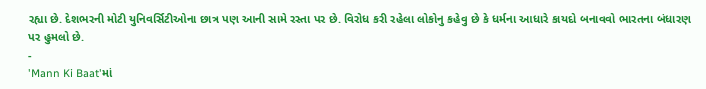રહ્યા છે. દેશભરની મોટી યુનિવર્સિટીઓના છાત્ર પણ આની સામે રસ્તા પર છે. વિરોધ કરી રહેલા લોકોનુ કહેવુ છે કે ધર્મના આધારે કાયદો બનાવવો ભારતના બંધારણ પર હુમલો છે.
-
'Mann Ki Baat'માં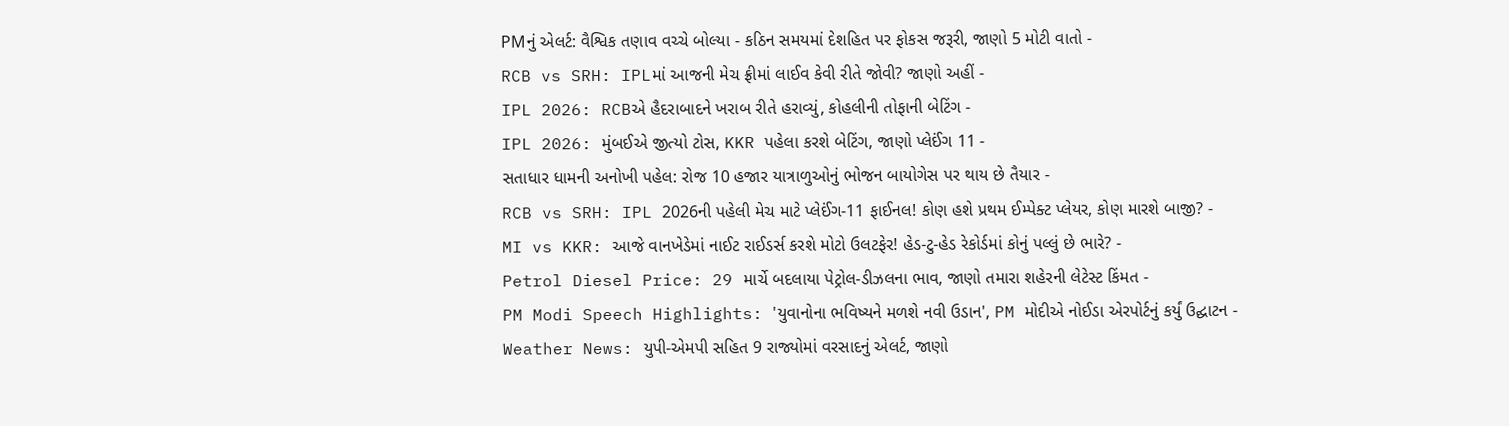PMનું એલર્ટ: વૈશ્વિક તણાવ વચ્ચે બોલ્યા - કઠિન સમયમાં દેશહિત પર ફોકસ જરૂરી, જાણો 5 મોટી વાતો -
RCB vs SRH: IPLમાં આજની મેચ ફ્રીમાં લાઈવ કેવી રીતે જોવી? જાણો અહીં -
IPL 2026: RCBએ હૈદરાબાદને ખરાબ રીતે હરાવ્યું, કોહલીની તોફાની બેટિંગ -
IPL 2026: મુંબઈએ જીત્યો ટોસ, KKR પહેલા કરશે બેટિંગ, જાણો પ્લેઈંગ 11 -
સતાધાર ધામની અનોખી પહેલ: રોજ 10 હજાર યાત્રાળુઓનું ભોજન બાયોગેસ પર થાય છે તૈયાર -
RCB vs SRH: IPL 2026ની પહેલી મેચ માટે પ્લેઈંગ-11 ફાઈનલ! કોણ હશે પ્રથમ ઈમ્પેક્ટ પ્લેયર, કોણ મારશે બાજી? -
MI vs KKR: આજે વાનખેડેમાં નાઈટ રાઈડર્સ કરશે મોટો ઉલટફેર! હેડ-ટુ-હેડ રેકોર્ડમાં કોનું પલ્લું છે ભારે? -
Petrol Diesel Price: 29 માર્ચે બદલાયા પેટ્રોલ-ડીઝલના ભાવ, જાણો તમારા શહેરની લેટેસ્ટ કિંમત -
PM Modi Speech Highlights: 'યુવાનોના ભવિષ્યને મળશે નવી ઉડાન', PM મોદીએ નોઈડા એરપોર્ટનું કર્યું ઉદ્ઘાટન -
Weather News: યુપી-એમપી સહિત 9 રાજ્યોમાં વરસાદનું એલર્ટ, જાણો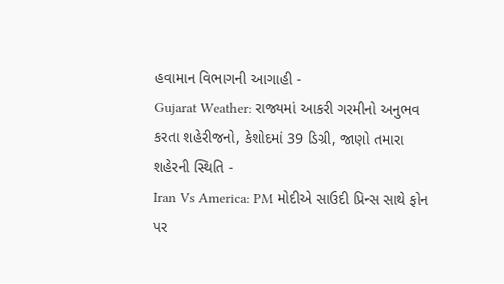હવામાન વિભાગની આગાહી -
Gujarat Weather: રાજ્યમાં આકરી ગરમીનો અનુભવ કરતા શહેરીજનો, કેશોદમાં 39 ડિગ્રી, જાણો તમારા શહેરની સ્થિતિ -
Iran Vs America: PM મોદીએ સાઉદી પ્રિન્સ સાથે ફોન પર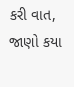કરી વાત, જાણો કયા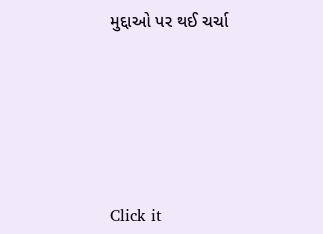મુદ્દાઓ પર થઈ ચર્ચા






Click it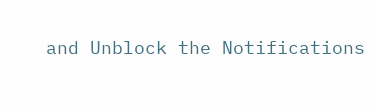and Unblock the Notifications